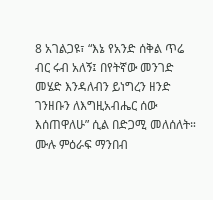8 አገልጋዩ፣ “እኔ የአንድ ሰቅል ጥሬ ብር ሩብ አለኝ፤ በየትኛው መንገድ መሄድ እንዳለብን ይነግረን ዘንድ ገንዘቡን ለእግዚአብሔር ሰው እሰጠዋለሁ” ሲል በድጋሚ መለሰለት።
ሙሉ ምዕራፍ ማንበብ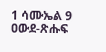1 ሳሙኤል 9
ዐውደ-ጽሑፍ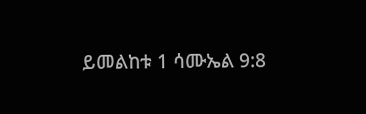ይመልከቱ 1 ሳሙኤል 9:8